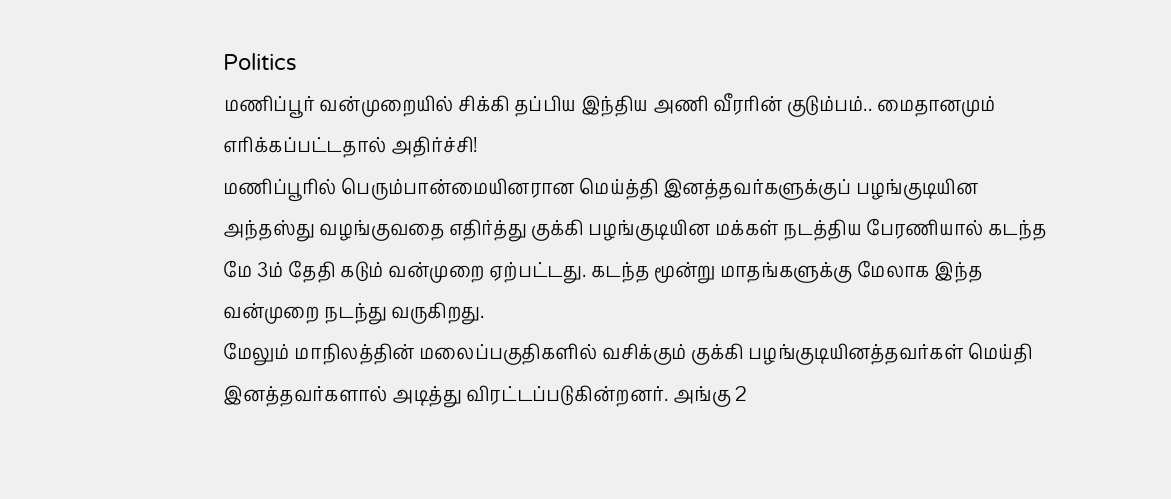Politics
மணிப்பூர் வன்முறையில் சிக்கி தப்பிய இந்திய அணி வீரரின் குடும்பம்.. மைதானமும் எரிக்கப்பட்டதால் அதிர்ச்சி!
மணிப்பூரில் பெரும்பான்மையினரான மெய்த்தி இனத்தவர்களுக்குப் பழங்குடியின அந்தஸ்து வழங்குவதை எதிர்த்து குக்கி பழங்குடியின மக்கள் நடத்திய பேரணியால் கடந்த மே 3ம் தேதி கடும் வன்முறை ஏற்பட்டது. கடந்த மூன்று மாதங்களுக்கு மேலாக இந்த வன்முறை நடந்து வருகிறது.
மேலும் மாநிலத்தின் மலைப்பகுதிகளில் வசிக்கும் குக்கி பழங்குடியினத்தவர்கள் மெய்தி இனத்தவர்களால் அடித்து விரட்டப்படுகின்றனர். அங்கு 2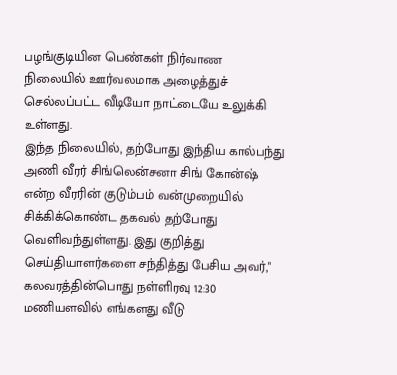பழங்குடியின பெண்கள் நிர்வாண நிலையில் ஊர்வலமாக அழைத்துச் செல்லப்பட்ட வீடியோ நாட்டையே உலுக்கி உள்ளது.
இந்த நிலையில், தற்போது இந்திய கால்பந்து அணி வீரர் சிங்லென்சனா சிங் கோன்ஷ் என்ற வீரரின் குடும்பம் வன்முறையில் சிக்கிக்கொண்ட தகவல் தற்போது வெளிவந்துள்ளது. இது குறித்து செய்தியாளர்களை சந்தித்து பேசிய அவர்," கலவரத்தின்பொது நள்ளிரவு 12:30 மணியளவில் எங்களது வீடு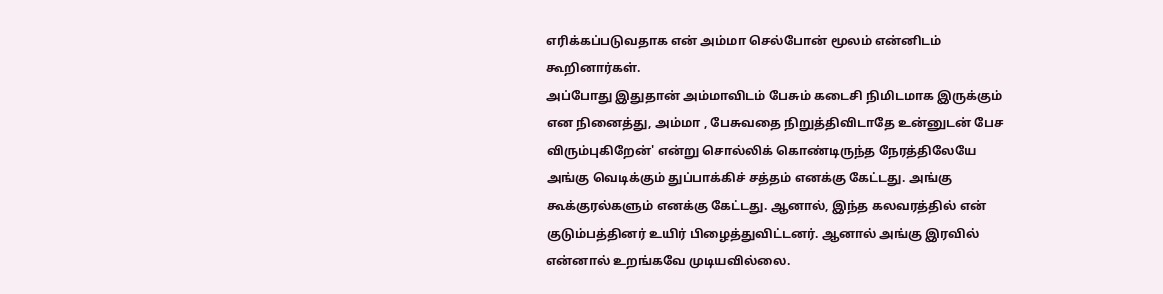எரிக்கப்படுவதாக என் அம்மா செல்போன் மூலம் என்னிடம் கூறினார்கள்.
அப்போது இதுதான் அம்மாவிடம் பேசும் கடைசி நிமிடமாக இருக்கும் என நினைத்து, அம்மா , பேசுவதை நிறுத்திவிடாதே உன்னுடன் பேச விரும்புகிறேன்' என்று சொல்லிக் கொண்டிருந்த நேரத்திலேயே அங்கு வெடிக்கும் துப்பாக்கிச் சத்தம் எனக்கு கேட்டது. அங்கு கூக்குரல்களும் எனக்கு கேட்டது. ஆனால், இந்த கலவரத்தில் என் குடும்பத்தினர் உயிர் பிழைத்துவிட்டனர். ஆனால் அங்கு இரவில் என்னால் உறங்கவே முடியவில்லை.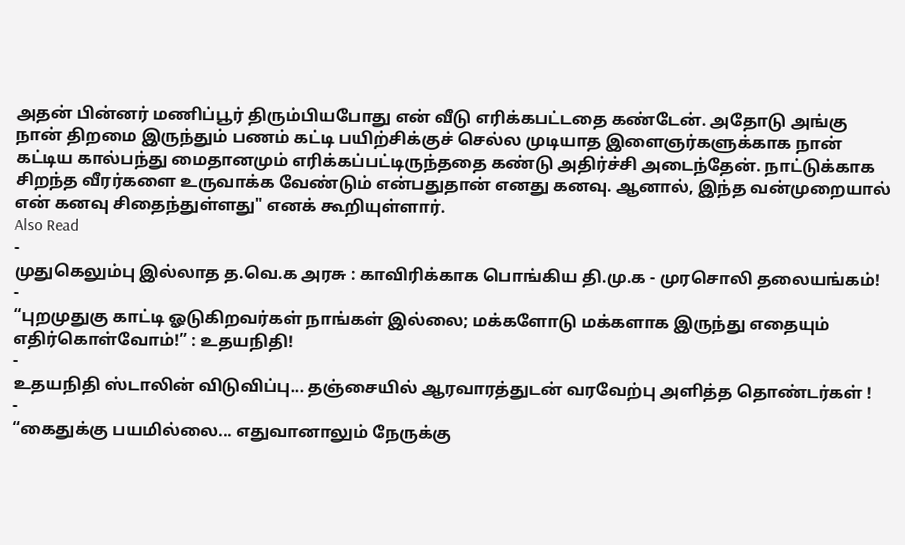அதன் பின்னர் மணிப்பூர் திரும்பியபோது என் வீடு எரிக்கபட்டதை கண்டேன். அதோடு அங்கு நான் திறமை இருந்தும் பணம் கட்டி பயிற்சிக்குச் செல்ல முடியாத இளைஞர்களுக்காக நான் கட்டிய கால்பந்து மைதானமும் எரிக்கப்பட்டிருந்ததை கண்டு அதிர்ச்சி அடைந்தேன். நாட்டுக்காக சிறந்த வீரர்களை உருவாக்க வேண்டும் என்பதுதான் எனது கனவு. ஆனால், இந்த வன்முறையால் என் கனவு சிதைந்துள்ளது" எனக் கூறியுள்ளார்.
Also Read
-
முதுகெலும்பு இல்லாத த.வெ.க அரசு : காவிரிக்காக பொங்கிய தி.மு.க - முரசொலி தலையங்கம்!
-
“புறமுதுகு காட்டி ஓடுகிறவர்கள் நாங்கள் இல்லை; மக்களோடு மக்களாக இருந்து எதையும் எதிர்கொள்வோம்!” : உதயநிதி!
-
உதயநிதி ஸ்டாலின் விடுவிப்பு... தஞ்சையில் ஆரவாரத்துடன் வரவேற்பு அளித்த தொண்டர்கள் !
-
“கைதுக்கு பயமில்லை... எதுவானாலும் நேருக்கு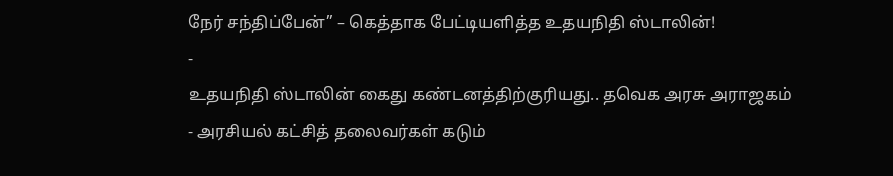நேர் சந்திப்பேன்” – கெத்தாக பேட்டியளித்த உதயநிதி ஸ்டாலின்!
-
உதயநிதி ஸ்டாலின் கைது கண்டனத்திற்குரியது.. தவெக அரசு அராஜகம் - அரசியல் கட்சித் தலைவர்கள் கடும்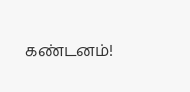கண்டனம்!